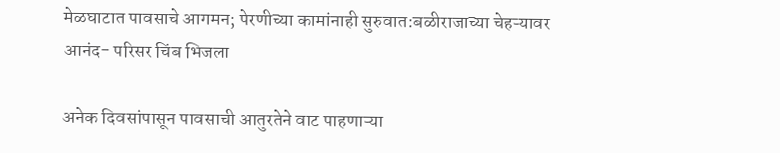मेळघाटात पावसाचे आगमन; पेरणीच्या कामांनाही सुरुवात:बळीराजाच्या चेहऱ्यावर आनंद- परिसर चिंब भिजला

अनेक दिवसांपासून पावसाची आतुरतेने वाट पाहणाऱ्या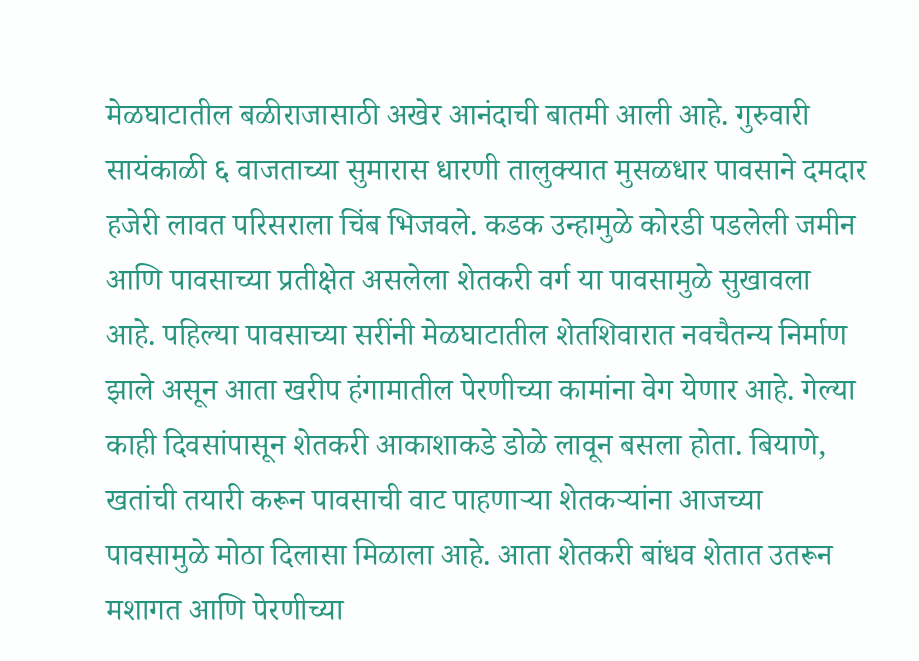मेळघाटातील बळीराजासाठी अखेर आनंदाची बातमी आली आहे. गुरुवारी सायंकाळी ६ वाजताच्या सुमारास धारणी तालुक्यात मुसळधार पावसाने दमदार हजेरी लावत परिसराला चिंब भिजवले. कडक उन्हामुळे कोरडी पडलेली जमीन आणि पावसाच्या प्रतीक्षेत असलेला शेतकरी वर्ग या पावसामुळे सुखावला आहे. पहिल्या पावसाच्या सरींनी मेळघाटातील शेतशिवारात नवचैतन्य निर्माण झाले असून आता खरीप हंगामातील पेरणीच्या कामांना वेग येणार आहे. गेल्या काही दिवसांपासून शेतकरी आकाशाकडे डोळे लावून बसला होता. बियाणे, खतांची तयारी करून पावसाची वाट पाहणाऱ्या शेतकऱ्यांना आजच्या पावसामुळे मोठा दिलासा मिळाला आहे. आता शेतकरी बांधव शेतात उतरून मशागत आणि पेरणीच्या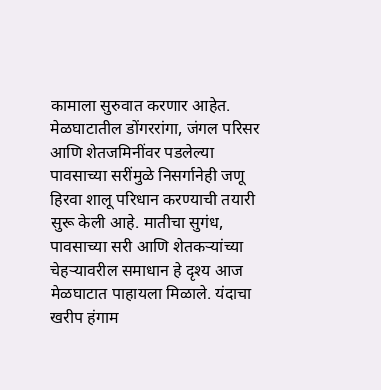कामाला सुरुवात करणार आहेत. मेळघाटातील डोंगररांगा, जंगल परिसर आणि शेतजमिनींवर पडलेल्या पावसाच्या सरींमुळे निसर्गानेही जणू हिरवा शालू परिधान करण्याची तयारी सुरू केली आहे. मातीचा सुगंध, पावसाच्या सरी आणि शेतकऱ्यांच्या चेहऱ्यावरील समाधान हे दृश्य आज मेळघाटात पाहायला मिळाले. यंदाचा खरीप हंगाम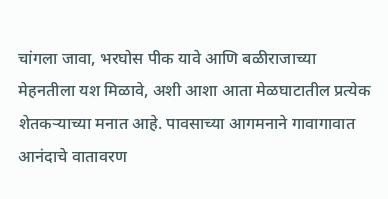चांगला जावा, भरघोस पीक यावे आणि बळीराजाच्या मेहनतीला यश मिळावे, अशी आशा आता मेळघाटातील प्रत्येक शेतकऱ्याच्या मनात आहे. पावसाच्या आगमनाने गावागावात आनंदाचे वातावरण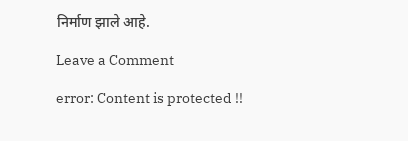निर्माण झाले आहे.

Leave a Comment

error: Content is protected !!